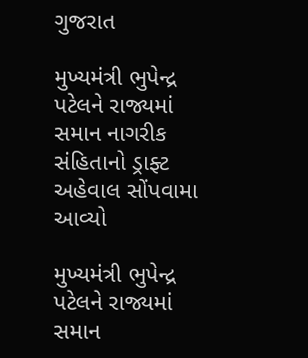ગુજરાત

મુખ્યમંત્રી ભુપેન્દ્ર પટેલને રાજ્યમાં સમાન નાગરીક સંહિતાનો ડ્રાફ્ટ અહેવાલ સોંપવામા આવ્યો

મુખ્યમંત્રી ભુપેન્દ્ર પટેલને રાજ્યમાં સમાન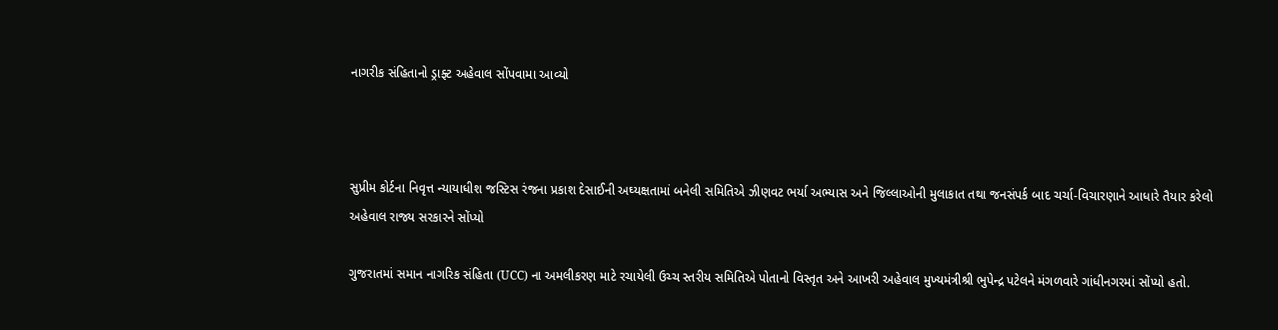નાગરીક સંહિતાનો ડ્રાફ્ટ અહેવાલ સોંપવામા આવ્યો



સુપ્રીમ કોર્ટના નિવૃત્ત ન્યાયાધીશ જસ્ટિસ રંજના પ્રકાશ દેસાઈની અઘ્યક્ષતામાં બનેલી સમિતિએ ઝીણવટ ભર્યા અભ્યાસ અને જિલ્લાઓની મુલાકાત તથા જનસંપર્ક બાદ ચર્ચા-વિચારણાને આધારે તૈયાર કરેલો અહેવાલ રાજ્ય સરકારને સોંપ્યો

ગુજરાતમાં સમાન નાગરિક સંહિતા (UCC) ના અમલીકરણ માટે રચાયેલી ઉચ્ચ સ્તરીય સમિતિએ પોતાનો વિસ્તૃત અને આખરી અહેવાલ મુખ્યમંત્રીશ્રી ભુપેન્દ્ર પટેલને મંગળવારે ગાંધીનગરમાં સોંપ્યો હતો.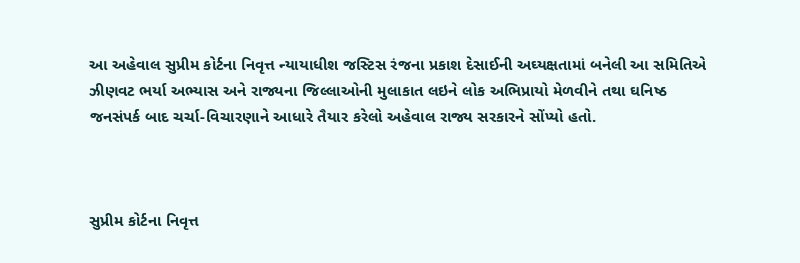આ અહેવાલ સુપ્રીમ કોર્ટના નિવૃત્ત ન્યાયાધીશ જસ્ટિસ રંજના પ્રકાશ દેસાઈની અઘ્યક્ષતામાં બનેલી આ સમિતિએ ઝીણવટ ભર્યા અભ્યાસ અને રાજ્યના જિલ્લાઓની મુલાકાત લઇને લોક અભિપ્રાયો મેળવીને તથા ઘનિષ્ઠ જનસંપર્ક બાદ ચર્ચા-વિચારણાને આધારે તૈયાર કરેલો અહેવાલ રાજ્ય સરકારને સોંપ્યો હતો.



સુપ્રીમ કોર્ટના નિવૃત્ત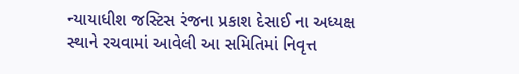ન્યાયાધીશ જસ્ટિસ રંજના પ્રકાશ દેસાઈ ના અધ્યક્ષ સ્થાને રચવામાં આવેલી આ સમિતિમાં નિવૃત્ત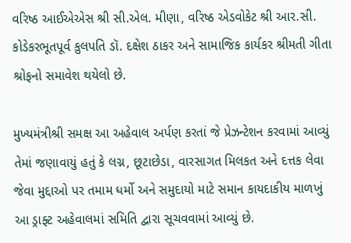વરિષ્ઠ આઈએએસ શ્રી સી.એલ. મીણા, વરિષ્ઠ એડવોકેટ શ્રી આર.સી. કોડેકરભૂતપૂર્વ કુલપતિ ડૉ. દક્ષેશ ઠાકર અને સામાજિક કાર્યકર શ્રીમતી ગીતા શ્રોફનો સમાવેશ થયેલો છે.

મુખ્યમંત્રીશ્રી સમક્ષ આ અહેવાલ અર્પણ કરતાં જે પ્રેઝન્ટેશન કરવામાં આવ્યું તેમાં જણાવાયું હતું કે લગ્ન, છૂટાછેડા, વારસાગત મિલકત અને દત્તક લેવા જેવા મુદ્દાઓ પર તમામ ધર્મો અને સમુદાયો માટે સમાન કાયદાકીય માળખું આ ડ્રાફ્ટ અહેવાલમાં સમિતિ દ્વારા સૂચવવામાં આવ્યું છે.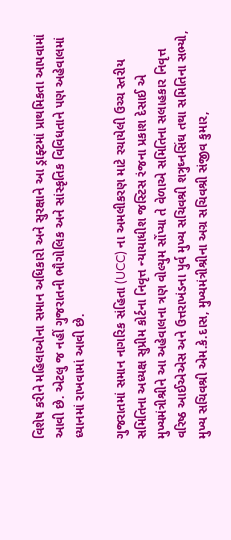વિશેષ કરીને મહિલાઓના સમાન અધિકારો અને સુરક્ષાને આ ડ્રાફ્ટમાં પ્રાથમિકતા આપવામાં આવી છે. એટલુ જ નહીં ગુજરાતની ભૌગોલિક અને સાંસ્કૃતિક વિવિધતાને પણ અહેવાલમાં ધ્યાનમાં રાખવામાં આવી છે.

ગુજરાતમાં સમાન નાગરિક સંહિતા (UCC) ના અમલીકરણ માટે રચાયેલી ઉચ્ચ સ્તરીય સમિતિના અધ્યક્ષ સુપ્રીમ કોર્ટના નિવૃત્ત ન્યાયાધીશ જસ્ટિસ રંજના પ્રકાશ દેસાઈ એ મુખ્યમંત્રીશ્રીને આ અહેવાલના ત્રણ વોલ્યુમ સોંપ્યા તે વેળાએ સમિતિના સલાહકાર નિવૃત્ત વરિષ્ઠ આઈએએસ અને ઉત્તરાખંડના પુર્વ મુખ્ય સચિવશ્રી શત્રુઘ્નસિંઘ તથા સમિતિના સભ્યો, મુખ્ય સચિવશ્રી એમ.કે.દાસ, મુખ્યમંત્રીશ્રીના અગ્ર સચિવશ્રી સંજીવ કુમાર,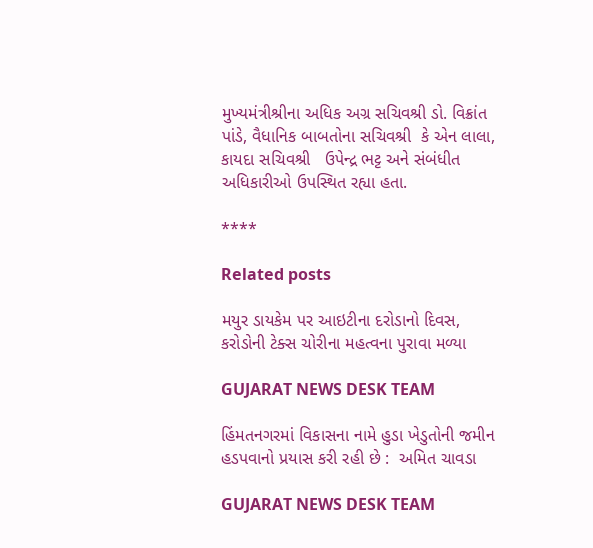મુખ્યમંત્રીશ્રીના અધિક અગ્ર સચિવશ્રી ડો. વિક્રાંત પાંડે, વૈધાનિક બાબતોના સચિવશ્રી  કે એન લાલા, કાયદા સચિવશ્રી   ઉપેન્દ્ર ભટ્ટ અને સંબંધીત અધિકારીઓ ઉપસ્થિત રહ્યા હતા.

****

Related posts

મયુર ડાયકેમ પર આઇટીના દરોડાનો દિવસ, કરોડોની ટેક્સ ચોરીના મહત્વના પુરાવા મળ્યા

GUJARAT NEWS DESK TEAM

હિંમતનગરમાં વિકાસના નામે હુડા ખેડુતોની જમીન હડપવાનો પ્રયાસ કરી રહી છે :  અમિત ચાવડા

GUJARAT NEWS DESK TEAM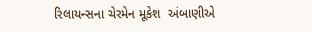રિલાયન્સના ચેરમેન મૂકેશ  અંબાણીએ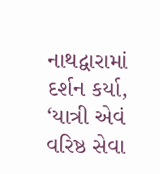નાથદ્વારામાં દર્શન કર્યા, ‘યાત્રી એવં વરિષ્ઠ સેવા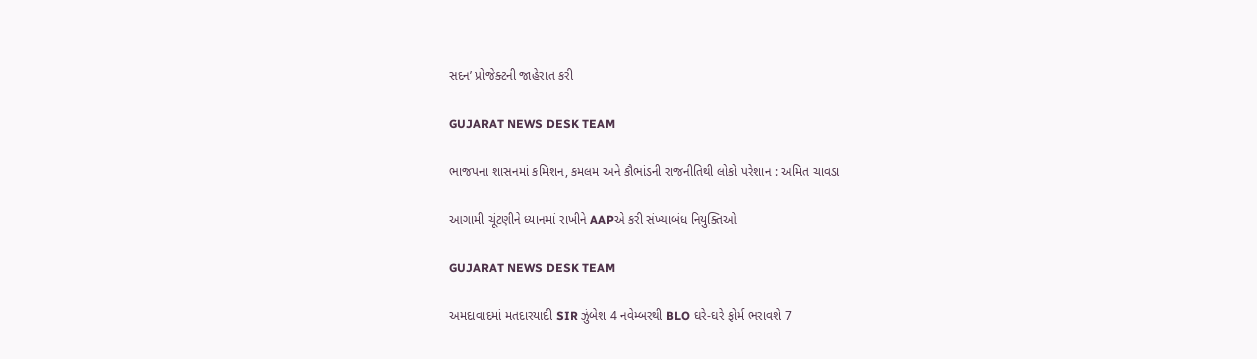સદન’ પ્રોજેક્ટની જાહેરાત કરી

GUJARAT NEWS DESK TEAM

ભાજપના શાસનમાં કમિશન, કમલમ અને કૌભાંડની રાજનીતિથી લોકો પરેશાન : અમિત ચાવડા

આગામી ચૂંટણીને ધ્યાનમાં રાખીને AAPએ કરી સંખ્યાબંધ નિયુક્તિઓ

GUJARAT NEWS DESK TEAM

અમદાવાદમાં મતદારયાદી SIR ઝુંબેશ 4 નવેમ્બરથી BLO ઘરે-ઘરે ફોર્મ ભરાવશે 7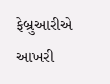ફેબ્રુઆરીએ આખરી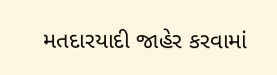મતદારયાદી જાહેર કરવામાં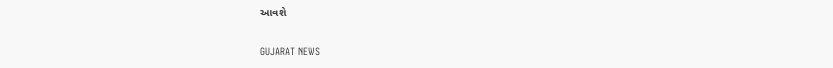આવશે

GUJARAT NEWS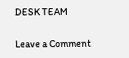DESK TEAM

Leave a Comment